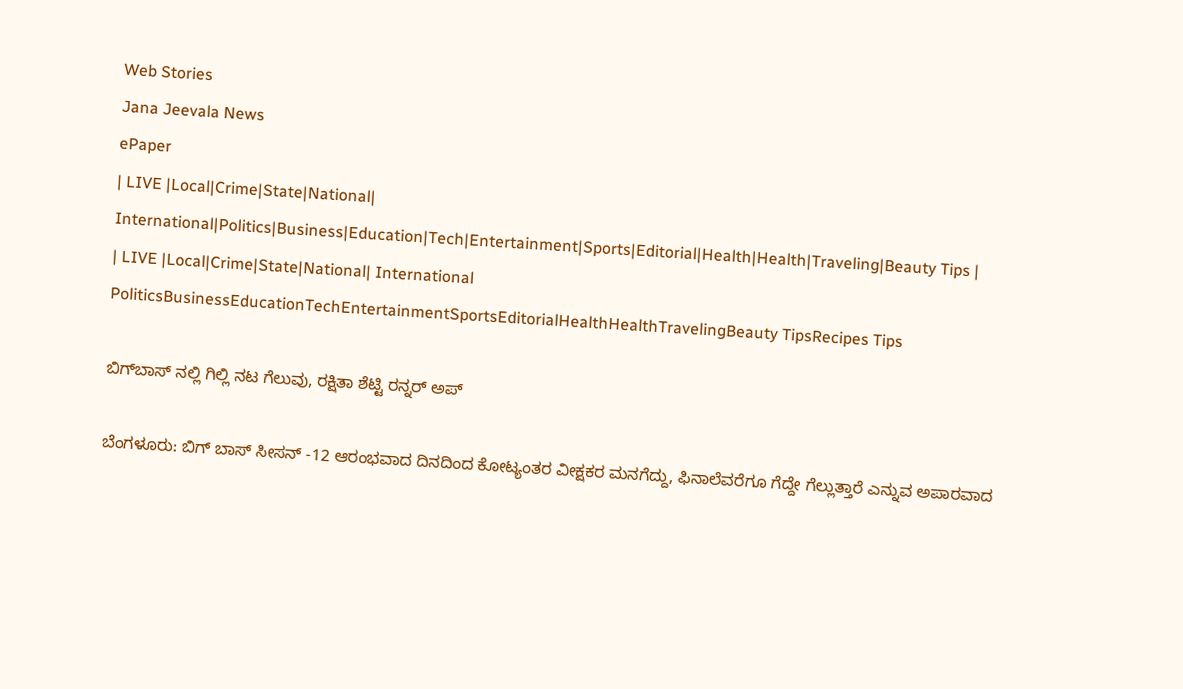Web Stories
Jana Jeevala News
ePaper
| LIVE |Local|Crime|State|National| International|Politics|Business|Education|Tech|Entertainment|Sports|Editorial|Health|Health|Traveling|Beauty Tips |
| LIVE |Local|Crime|State|National| International
PoliticsBusinessEducationTechEntertainmentSportsEditorialHealthHealthTravelingBeauty TipsRecipes Tips

ಬಿಗ್‌ಬಾಸ್ ನಲ್ಲಿ ಗಿಲ್ಲಿ ನಟ ಗೆಲುವು, ರಕ್ಷಿತಾ ಶೆಟ್ಟಿ ರನ್ನರ್‌ ಅಪ್‌

ಬೆಂಗಳೂರು: ಬಿಗ್‌ ಬಾಸ್‌ ಸೀಸನ್‌ -12 ಆರಂಭವಾದ ದಿನದಿಂದ ಕೋಟ್ಯಂತರ ವೀಕ್ಷಕರ ಮನಗೆದ್ದು, ಫಿನಾಲೆವರೆಗೂ ಗೆದ್ದೇ ಗೆಲ್ಲುತ್ತಾರೆ ಎನ್ನುವ ಅಪಾರವಾದ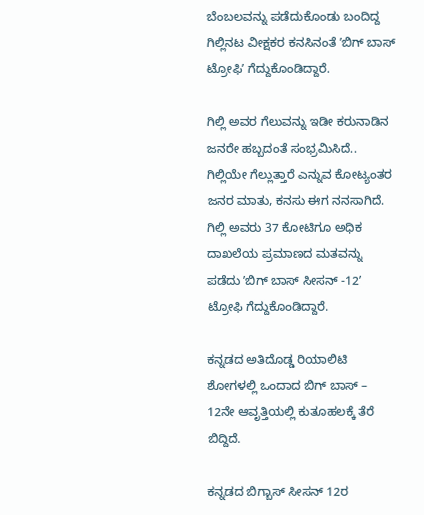ಬೆಂಬಲವನ್ನು ಪಡೆದುಕೊಂಡು ಬಂದಿದ್ದ ಗಿಲ್ಲಿನಟ ವೀಕ್ಷಕರ ಕನಸಿನಂತೆ ʼಬಿಗ್‌ ಬಾಸ್‌ ಟ್ರೋಫಿʼ ಗೆದ್ದುಕೊಂಡಿದ್ದಾರೆ.

ಗಿಲ್ಲಿ ಅವರ ಗೆಲುವನ್ನು ಇಡೀ ಕರುನಾಡಿನ ಜನರೇ ಹಬ್ಬದಂತೆ ಸಂಭ್ರಮಿಸಿದೆ.. ಗಿಲ್ಲಿಯೇ ಗೆಲ್ಲುತ್ತಾರೆ ಎನ್ನುವ ಕೋಟ್ಯಂತರ ಜನರ ಮಾತು, ಕನಸು ಈಗ ನನಸಾಗಿದೆ. ಗಿಲ್ಲಿ ಅವರು 37 ಕೋಟಿಗೂ ಅಧಿಕ ದಾಖಲೆಯ ಪ್ರಮಾಣದ ಮತವನ್ನು ಪಡೆದು ʼಬಿಗ್‌ ಬಾಸ್‌ ಸೀಸನ್‌ -12ʼ ಟ್ರೋಫಿ ಗೆದ್ದುಕೊಂಡಿದ್ದಾರೆ.

ಕನ್ನಡದ ಅತಿದೊಡ್ಡ ರಿಯಾಲಿಟಿ ಶೋಗಳಲ್ಲಿ ಒಂದಾದ ಬಿಗ್‌ ಬಾಸ್‌ – 12ನೇ ಆವೃತ್ತಿಯಲ್ಲಿ ಕುತೂಹಲಕ್ಕೆ ತೆರೆ ಬಿದ್ದಿದೆ.

ಕನ್ನಡದ ಬಿಗ್ಬಾಸ್ ಸೀಸನ್ 12ರ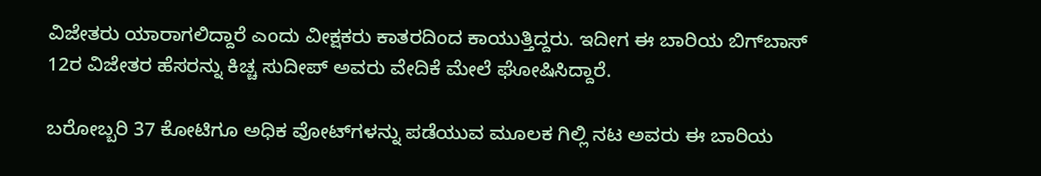ವಿಜೇತರು ಯಾರಾಗಲಿದ್ದಾರೆ ಎಂದು ವೀಕ್ಷಕರು ಕಾತರದಿಂದ ಕಾಯುತ್ತಿದ್ದರು. ಇದೀಗ ಈ ಬಾರಿಯ ಬಿಗ್‌ಬಾಸ್‌ 12ರ ವಿಜೇತರ ಹೆಸರನ್ನು ಕಿಚ್ಚ ಸುದೀಪ್‌ ಅವರು ವೇದಿಕೆ ಮೇಲೆ ಘೋಷಿಸಿದ್ದಾರೆ.

ಬರೋಬ್ಬರಿ 37 ಕೋಟಿಗೂ ಅಧಿಕ ವೋಟ್‌ಗಳನ್ನು ಪಡೆಯುವ ಮೂಲಕ ಗಿಲ್ಲಿ ನಟ ಅವರು ಈ ಬಾರಿಯ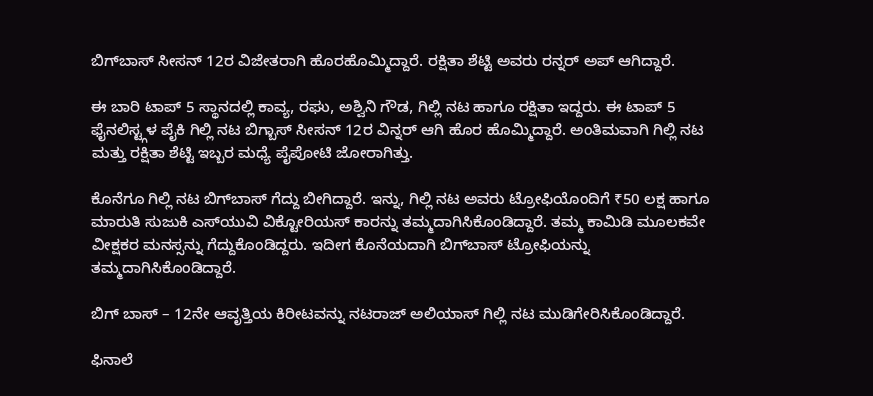ಬಿಗ್‌ಬಾಸ್‌ ಸೀಸನ್ 12ರ ವಿಜೇತರಾಗಿ ಹೊರಹೊಮ್ಮಿದ್ದಾರೆ. ರಕ್ಷಿತಾ ಶೆಟ್ಟಿ ಅವರು ರನ್ನರ್‌ ಅಪ್‌ ಆಗಿದ್ದಾರೆ.

ಈ ಬಾರಿ ಟಾಪ್ 5 ಸ್ಥಾನದಲ್ಲಿ ಕಾವ್ಯ, ರಘು, ಅಶ್ವಿನಿ ಗೌಡ, ಗಿಲ್ಲಿ ನಟ ಹಾಗೂ ರಕ್ಷಿತಾ ಇದ್ದರು. ಈ ಟಾಪ್ 5 ಫೈನಲಿಸ್ಟ್ಗಳ ಪೈಕಿ ಗಿಲ್ಲಿ ನಟ ಬಿಗ್ಬಾಸ್ ಸೀಸನ್ 12ರ ವಿನ್ನರ್ ಆಗಿ ಹೊರ ಹೊಮ್ಮಿದ್ದಾರೆ. ಅಂತಿಮವಾಗಿ ಗಿಲ್ಲಿ ನಟ ಮತ್ತು ರಕ್ಷಿತಾ ಶೆಟ್ಟಿ ಇಬ್ಬರ ಮಧ್ಯೆ ಪೈಪೋಟಿ ಜೋರಾಗಿತ್ತು.

ಕೊನೆಗೂ ಗಿಲ್ಲಿ ನಟ ಬಿಗ್‌ಬಾಸ್‌ ಗೆದ್ದು ಬೀಗಿದ್ದಾರೆ. ಇನ್ನು, ಗಿಲ್ಲಿ ನಟ ಅವರು ಟ್ರೋಫಿಯೊಂದಿಗೆ ₹50 ಲಕ್ಷ ಹಾಗೂ ಮಾರುತಿ ಸುಜುಕಿ ಎಸ್‌ಯುವಿ ವಿಕ್ಟೋರಿಯಸ್ ಕಾರನ್ನು ತಮ್ಮದಾಗಿಸಿಕೊಂಡಿದ್ದಾರೆ. ತಮ್ಮ ಕಾಮಿಡಿ ಮೂಲಕವೇ ವೀಕ್ಷಕರ ಮನಸ್ಸನ್ನು ಗೆದ್ದುಕೊಂಡಿದ್ದರು. ಇದೀಗ ಕೊನೆಯದಾಗಿ ಬಿಗ್‌ಬಾಸ್‌ ಟ್ರೋಫಿಯನ್ನು ತಮ್ಮದಾಗಿಸಿಕೊಂಡಿದ್ದಾರೆ.

ಬಿಗ್‌ ಬಾಸ್‌ – 12ನೇ ಆವೃತ್ತಿಯ ಕಿರೀಟವನ್ನು ನಟರಾಜ್‌ ಅಲಿಯಾಸ್‌ ಗಿಲ್ಲಿ ನಟ ಮುಡಿಗೇರಿಸಿಕೊಂಡಿದ್ದಾರೆ.

ಫಿನಾಲೆ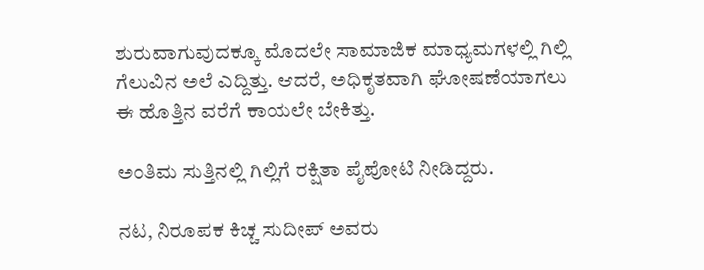ಶುರುವಾಗುವುದಕ್ಕೂ ಮೊದಲೇ ಸಾಮಾಜಿಕ ಮಾಧ್ಯಮಗಳಲ್ಲಿ ಗಿಲ್ಲಿ ಗೆಲುವಿನ ಅಲೆ ಎದ್ದಿತ್ತು. ಆದರೆ, ಅಧಿಕೃತವಾಗಿ ಘೋಷಣೆಯಾಗಲು ಈ ಹೊತ್ತಿನ ವರೆಗೆ ಕಾಯಲೇ ಬೇಕಿತ್ತು.

ಅಂತಿಮ ಸುತ್ತಿನಲ್ಲಿ ಗಿಲ್ಲಿಗೆ ರಕ್ಷಿತಾ ಪೈಪೋಟಿ ನೀಡಿದ್ದರು.

ನಟ, ನಿರೂಪಕ ಕಿಚ್ಚ ಸುದೀಪ್‌ ಅವರು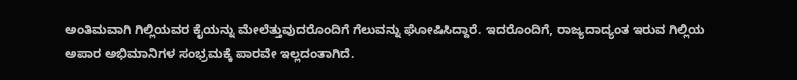ಅಂತಿಮವಾಗಿ ಗಿಲ್ಲಿಯವರ ಕೈಯನ್ನು ಮೇಲೆತ್ತುವುದರೊಂದಿಗೆ ಗೆಲುವನ್ನು ಘೋಷಿಸಿದ್ದಾರೆ. ಇದರೊಂದಿಗೆ, ರಾಜ್ಯದಾದ್ಯಂತ ಇರುವ ಗಿಲ್ಲಿಯ ಅಪಾರ ಅಭಿಮಾನಿಗಳ ಸಂಭ್ರಮಕ್ಕೆ ಪಾರವೇ ಇಲ್ಲದಂತಾಗಿದೆ.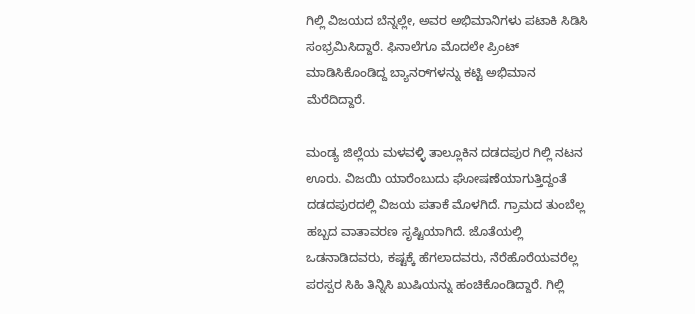ಗಿಲ್ಲಿ ವಿಜಯದ ಬೆನ್ನಲ್ಲೇ, ಅವರ ಅಭಿಮಾನಿಗಳು ಪಟಾಕಿ ಸಿಡಿಸಿ ಸಂಭ್ರಮಿಸಿದ್ದಾರೆ. ಫಿನಾಲೆಗೂ ಮೊದಲೇ ಪ್ರಿಂಟ್‌ ಮಾಡಿಸಿಕೊಂಡಿದ್ದ ಬ್ಯಾನರ್‌ಗಳನ್ನು ಕಟ್ಟಿ ಅಭಿಮಾನ ಮೆರೆದಿದ್ದಾರೆ.

ಮಂಡ್ಯ ಜಿಲ್ಲೆಯ ಮಳವಳ್ಳಿ ತಾಲ್ಲೂಕಿನ ದಡದಪುರ ಗಿಲ್ಲಿ ನಟನ ಊರು. ವಿಜಯಿ ಯಾರೆಂಬುದು ಘೋಷಣೆಯಾಗುತ್ತಿದ್ದಂತೆ ದಡದಪುರದಲ್ಲಿ ವಿಜಯ ಪತಾಕೆ ಮೊಳಗಿದೆ. ಗ್ರಾಮದ ತುಂಬೆಲ್ಲ ಹಬ್ಬದ ವಾತಾವರಣ ಸೃಷ್ಟಿಯಾಗಿದೆ. ಜೊತೆಯಲ್ಲಿ ಒಡನಾಡಿದವರು, ಕಷ್ಟಕ್ಕೆ ಹೆಗಲಾದವರು, ನೆರೆಹೊರೆಯವರೆಲ್ಲ ಪರಸ್ಪರ ಸಿಹಿ ತಿನ್ನಿಸಿ ಖುಷಿಯನ್ನು ಹಂಚಿಕೊಂಡಿದ್ದಾರೆ. ಗಿಲ್ಲಿ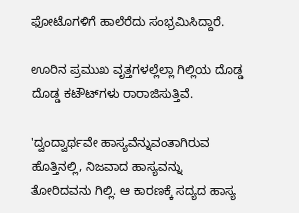ಫೋಟೊಗಳಿಗೆ ಹಾಲೆರೆದು ಸಂಭ್ರಮಿಸಿದ್ದಾರೆ.

ಊರಿನ ಪ್ರಮುಖ ವೃತ್ತಗಳಲ್ಲೆಲ್ಲಾ ಗಿಲ್ಲಿಯ ದೊಡ್ಡ ದೊಡ್ಡ ಕಟೌಟ್‌ಗಳು ರಾರಾಜಿಸುತ್ತಿವೆ.

'ದ್ವಂದ್ವಾರ್ಥವೇ ಹಾಸ್ಯವೆನ್ನುವಂತಾಗಿರುವ ಹೊತ್ತಿನಲ್ಲಿ, ನಿಜವಾದ ಹಾಸ್ಯವನ್ನು ತೋರಿದವನು ಗಿಲ್ಲಿ. ಆ ಕಾರಣಕ್ಕೆ ಸದ್ಯದ ಹಾಸ್ಯ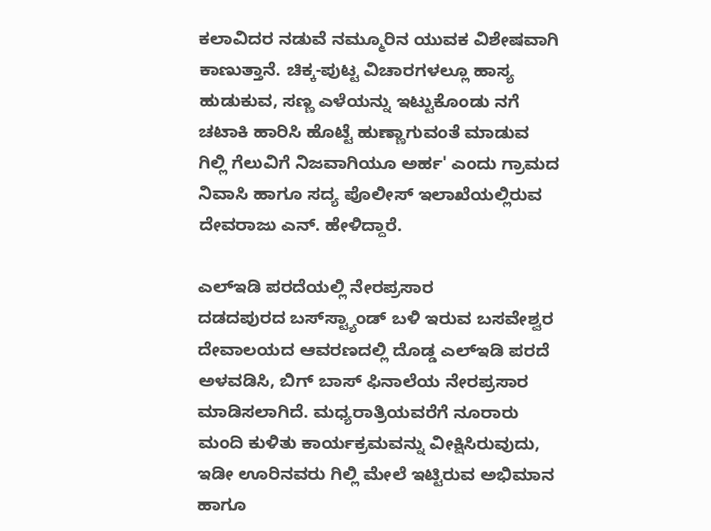ಕಲಾವಿದರ ನಡುವೆ ನಮ್ಮೂರಿನ ಯುವಕ ವಿಶೇಷವಾಗಿ ಕಾಣುತ್ತಾನೆ. ಚಿಕ್ಕ-ಪುಟ್ಟ ವಿಚಾರಗಳಲ್ಲೂ ಹಾಸ್ಯ ಹುಡುಕುವ, ಸಣ್ಣ ಎಳೆಯನ್ನು ಇಟ್ಟುಕೊಂಡು ನಗೆ ಚಟಾಕಿ ಹಾರಿಸಿ ಹೊಟ್ಟೆ ಹುಣ್ಣಾಗುವಂತೆ ಮಾಡುವ ಗಿಲ್ಲಿ ಗೆಲುವಿಗೆ ನಿಜವಾಗಿಯೂ ಅರ್ಹ' ಎಂದು ಗ್ರಾಮದ ನಿವಾಸಿ ಹಾಗೂ ಸದ್ಯ ಪೊಲೀಸ್‌ ಇಲಾಖೆಯಲ್ಲಿರುವ ದೇವರಾಜು ಎನ್‌. ಹೇಳಿದ್ದಾರೆ.

ಎಲ್‌ಇಡಿ ಪರದೆಯಲ್ಲಿ ನೇರಪ್ರಸಾರ
ದಡದಪುರದ ಬಸ್‌ಸ್ಟ್ಯಾಂಡ್‌ ಬಳಿ ಇರುವ ಬಸವೇಶ್ವರ ದೇವಾಲಯದ ಆವರಣದಲ್ಲಿ ದೊಡ್ಡ ಎಲ್‌ಇಡಿ ಪರದೆ ಅಳವಡಿಸಿ, ಬಿಗ್‌ ಬಾಸ್‌ ಫಿನಾಲೆಯ ನೇರಪ್ರಸಾರ ಮಾಡಿಸಲಾಗಿದೆ. ಮಧ್ಯರಾತ್ರಿಯವರೆಗೆ ನೂರಾರು ಮಂದಿ ಕುಳಿತು ಕಾರ್ಯಕ್ರಮವನ್ನು ವೀಕ್ಷಿಸಿರುವುದು, ಇಡೀ ಊರಿನವರು ಗಿಲ್ಲಿ ಮೇಲೆ ಇಟ್ಟಿರುವ ಅಭಿಮಾನ ಹಾಗೂ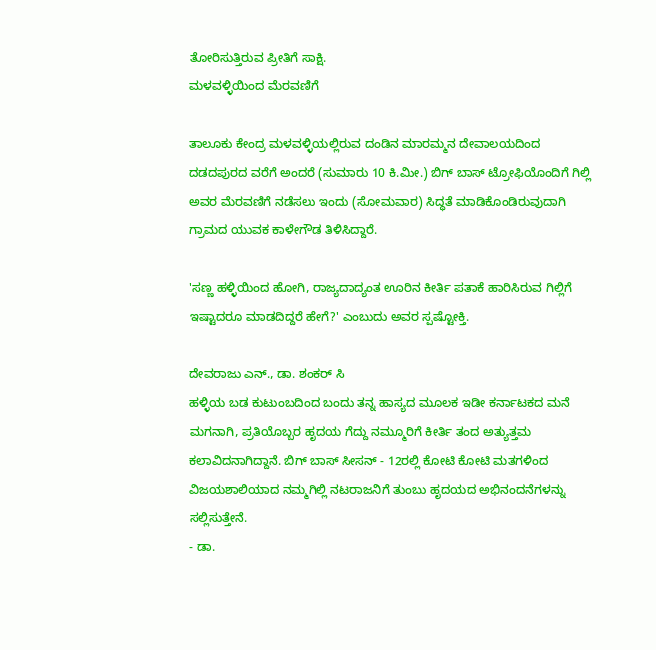ತೋರಿಸುತ್ತಿರುವ ಪ್ರೀತಿಗೆ ಸಾಕ್ಷಿ.
ಮಳವಳ್ಳಿಯಿಂದ ಮೆರವಣಿಗೆ

ತಾಲೂಕು ಕೇಂದ್ರ ಮಳವಳ್ಳಿಯಲ್ಲಿರುವ ದಂಡಿನ ಮಾರಮ್ಮನ ದೇವಾಲಯದಿಂದ ದಡದಪುರದ ವರೆಗೆ ಅಂದರೆ (ಸುಮಾರು 10 ಕಿ.ಮೀ.) ಬಿಗ್‌ ಬಾಸ್‌ ಟ್ರೋಫಿಯೊಂದಿಗೆ ಗಿಲ್ಲಿ ಅವರ ಮೆರವಣಿಗೆ ನಡೆಸಲು ಇಂದು (ಸೋಮವಾರ) ಸಿದ್ಧತೆ ಮಾಡಿಕೊಂಡಿರುವುದಾಗಿ ಗ್ರಾಮದ ಯುವಕ ಕಾಳೇಗೌಡ ತಿಳಿಸಿದ್ದಾರೆ.

'ಸಣ್ಣ ಹಳ್ಳಿಯಿಂದ ಹೋಗಿ, ರಾಜ್ಯದಾದ್ಯಂತ ಊರಿನ ಕೀರ್ತಿ ಪತಾಕೆ ಹಾರಿಸಿರುವ ಗಿಲ್ಲಿಗೆ ಇಷ್ಟಾದರೂ ಮಾಡದಿದ್ದರೆ ಹೇಗೆ?' ಎಂಬುದು ಅವರ ಸ್ಪಷ್ಟೋಕ್ತಿ.

ದೇವರಾಜು ಎನ್‌., ಡಾ. ಶಂಕರ್ ಸಿ
ಹಳ್ಳಿಯ ಬಡ ಕುಟುಂಬದಿಂದ ಬಂದು ತನ್ನ ಹಾಸ್ಯದ ಮೂಲಕ ಇಡೀ ಕರ್ನಾಟಕದ ಮನೆ ಮಗನಾಗಿ, ಪ್ರತಿಯೊಬ್ಬರ ಹೃದಯ ಗೆದ್ದು ನಮ್ಮೂರಿಗೆ ಕೀರ್ತಿ ತಂದ ಅತ್ಯುತ್ತಮ ಕಲಾವಿದನಾಗಿದ್ದಾನೆ. ಬಿಗ್ ಬಾಸ್ ಸೀಸನ್ - 12ರಲ್ಲಿ ಕೋಟಿ ಕೋಟಿ ಮತಗಳಿಂದ ವಿಜಯಶಾಲಿಯಾದ ನಮ್ಮಗಿಲ್ಲಿ ನಟರಾಜನಿಗೆ ತುಂಬು ಹೃದಯದ ಅಭಿನಂದನೆಗಳನ್ನು ಸಲ್ಲಿಸುತ್ತೇನೆ.
- ಡಾ.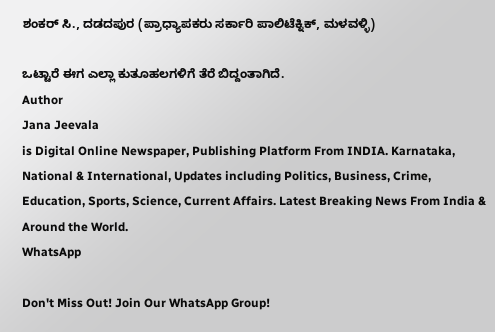ಶಂಕರ್ ಸಿ., ದಡದಪುರ (ಪ್ರಾಧ್ಯಾಪಕರು ಸರ್ಕಾರಿ ಪಾಲಿಟೆಕ್ನಿಕ್, ಮಳವಳ್ಳಿ)

ಒಟ್ಟಾರೆ ಈಗ ಎಲ್ಲಾ ಕುತೂಹಲಗಳಿಗೆ ತೆರೆ ಬಿದ್ದಂತಾಗಿದೆ.
Author
Jana Jeevala
is Digital Online Newspaper, Publishing Platform From INDIA. Karnataka, National & International, Updates including Politics, Business, Crime, Education, Sports, Science, Current Affairs. Latest Breaking News From India & Around the World.
WhatsApp

Don't Miss Out! Join Our WhatsApp Group!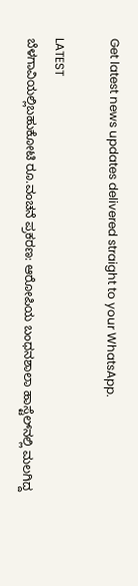Get latest news updates delivered straight to your WhatsApp.

LATEST
ಬೆಳಗಾವಿಯಲ್ಲಿಬಹುಕೋಟಿ ರೂ.ವಂಚನೆ ಪ್ರಕರಣ: ಆರೋಪಿಯ ಬಂಧನಶಾಲಾ ಹಾಸ್ಟೆಲ್‌ನಲ್ಲಿ ಮಲಗಿದ್ದ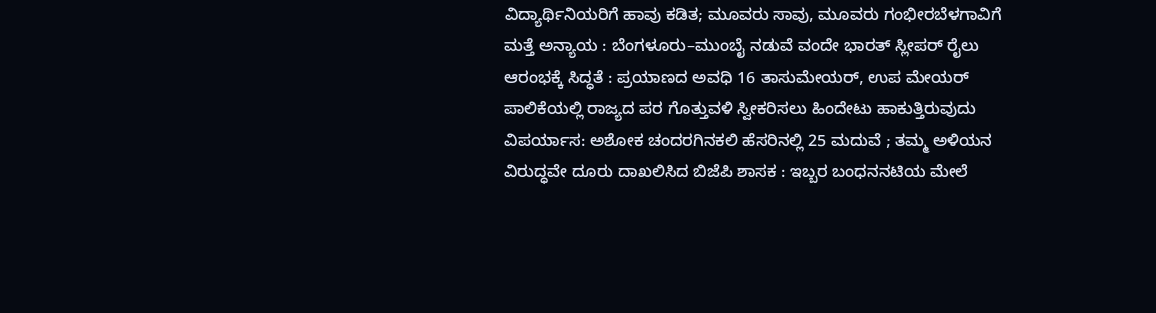ವಿದ್ಯಾರ್ಥಿನಿಯರಿಗೆ ಹಾವು ಕಡಿತ; ಮೂವರು ಸಾವು, ಮೂವರು ಗಂಭೀರಬೆಳಗಾವಿಗೆ ಮತ್ತೆ ಅನ್ಯಾಯ : ಬೆಂಗಳೂರು–ಮುಂಬೈ ನಡುವೆ ವಂದೇ ಭಾರತ್ ಸ್ಲೀಪರ್ ರೈಲು ಆರಂಭಕ್ಕೆ ಸಿದ್ಧತೆ : ಪ್ರಯಾಣದ ಅವಧಿ 16 ತಾಸುಮೇಯರ್, ಉಪ ಮೇಯರ್ ಪಾಲಿಕೆಯಲ್ಲಿ ರಾಜ್ಯದ ಪರ ಗೊತ್ತುವಳಿ ಸ್ವೀಕರಿಸಲು ಹಿಂದೇಟು ಹಾಕುತ್ತಿರುವುದು ವಿಪರ್ಯಾಸ: ಅಶೋಕ ಚಂದರಗಿನಕಲಿ ಹೆಸರಿನಲ್ಲಿ 25 ಮದುವೆ ; ತಮ್ಮ ಅಳಿಯನ ವಿರುದ್ಧವೇ ದೂರು ದಾಖಲಿಸಿದ ಬಿಜೆಪಿ ಶಾಸಕ : ಇಬ್ಬರ ಬಂಧನನಟಿಯ ಮೇಲೆ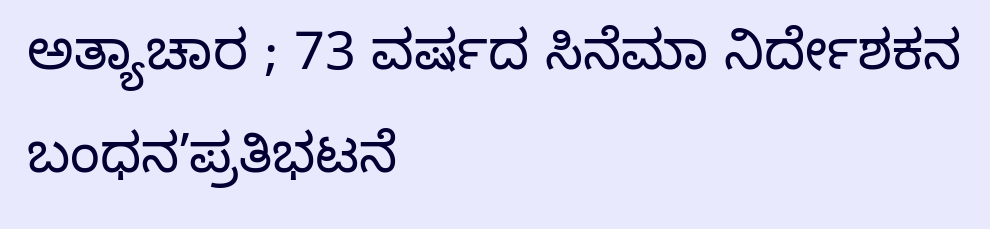ಅತ್ಯಾಚಾರ ; 73 ವರ್ಷದ ಸಿನೆಮಾ ನಿರ್ದೇಶಕನ ಬಂಧನʼಪ್ರತಿಭಟನೆ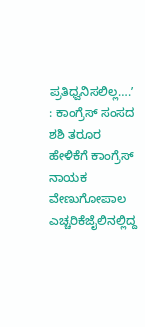ಪ್ರತಿಧ್ವನಿಸಲಿಲ್ಲ….ʼ : ಕಾಂಗ್ರೆಸ್‌ ಸಂಸದ ಶಶಿ ತರೂರ ಹೇಳಿಕೆಗೆ ಕಾಂಗ್ರೆಸ್‌ ನಾಯಕ ವೇಣುಗೋಪಾಲ ಎಚ್ಚರಿಕೆಜೈಲಿನಲ್ಲಿದ್ದ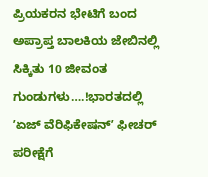ಪ್ರಿಯಕರನ ಭೇಟಿಗೆ ಬಂದ ಅಪ್ರಾಪ್ತ ಬಾಲಕಿಯ ಜೇಬಿನಲ್ಲಿ ಸಿಕ್ಕಿತು 10 ಜೀವಂತ ಗುಂಡುಗಳು….!ಭಾರತದಲ್ಲಿ ʼಏಜ್ ವೆರಿಫಿಕೇಷನ್ʼ ಫೀಚರ್‌ ಪರೀಕ್ಷೆಗೆ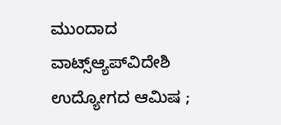ಮುಂದಾದ ವಾಟ್ಸ್ಆ್ಯಪ್‌ವಿದೇಶಿ ಉದ್ಯೋಗದ ಆಮಿಷ ;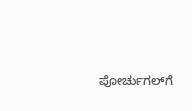ಪೋರ್ಚುಗಲ್‌ಗೆ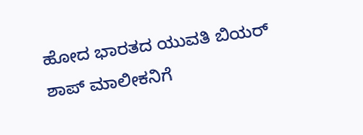ಹೋದ ಭಾರತದ ಯುವತಿ ಬಿಯರ್ ಶಾಪ್‌ ಮಾಲೀಕನಿಗೆ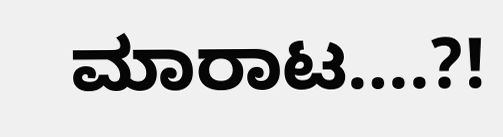ಮಾರಾಟ….?!